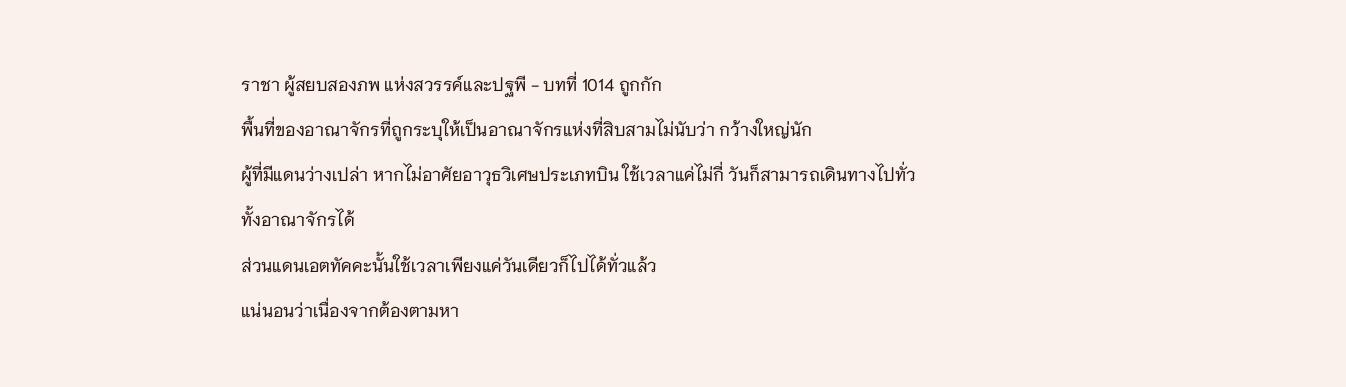ราชา ผู้สยบสองภพ แห่งสวรรค์และปฐพี - บทที่ 1014 ถูกกัก
พื้นที่ของอาณาจักรที่ถูกระบุให้เป็นอาณาจักรแห่งที่สิบสามไม่นับว่า กว้างใหญ่นัก
ผู้ที่มีแดนว่างเปล่า หากไม่อาศัยอาวุธวิเศษประเภทบิน ใช้เวลาแค่ไม่กี่ วันก็สามารถเดินทางไปทั่วทั้งอาณาจักรได้
ส่วนแดนเอตทัคคะนั้นใช้เวลาเพียงแค่วันเดียวก็ไปได้ทั่วแล้ว
แน่นอนว่าเนื่องจากต้องตามหา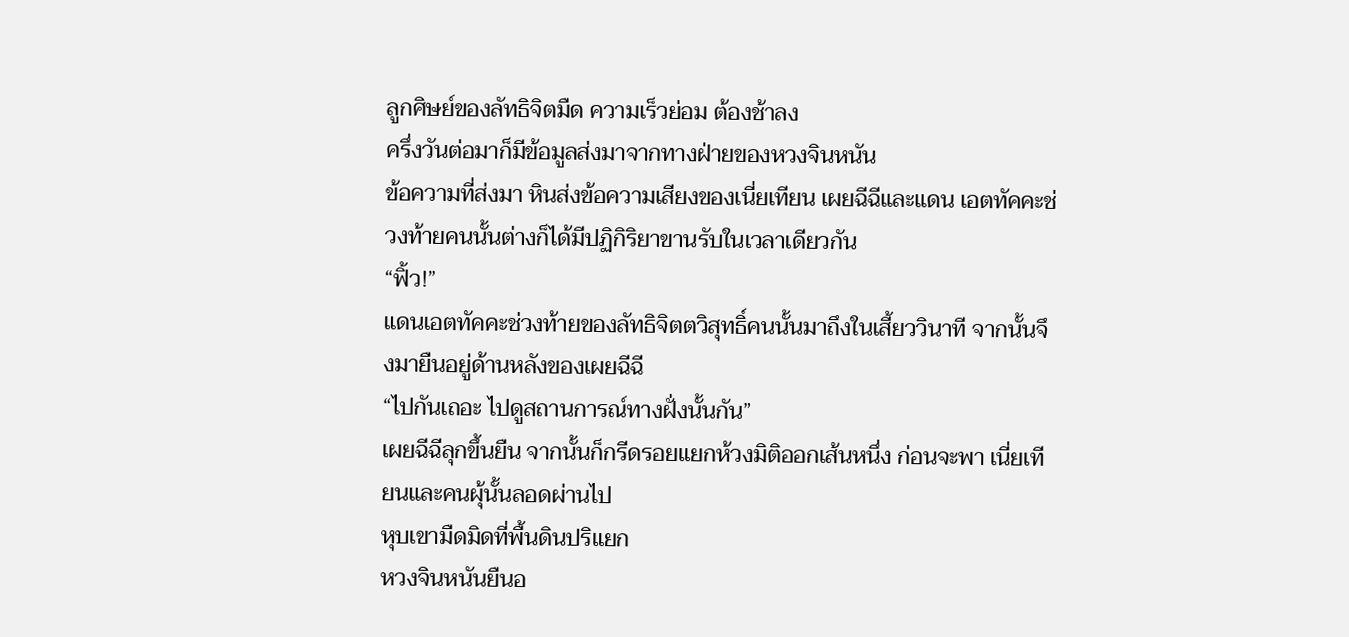ลูกศิษย์ของลัทธิจิตมืด ความเร็วย่อม ต้องช้าลง
ครึ่งวันต่อมาก็มีข้อมูลส่งมาจากทางฝ่ายของหวงจินหนัน
ข้อความที่ส่งมา หินส่งข้อความเสียงของเนี่ยเทียน เผยฉีฉีและแดน เอตทัคคะช่วงท้ายคนนั้นต่างก็ได้มีปฏิกิริยาขานรับในเวลาเดียวกัน
“ฟิ้ว!”
แดนเอตทัคคะช่วงท้ายของลัทธิจิตตวิสุทธิ์คนนั้นมาถึงในเสี้ยววินาที จากนั้นจึงมายืนอยู่ด้านหลังของเผยฉีฉี
“ไปกันเถอะ ไปดูสถานการณ์ทางฝั่งนั้นกัน”
เผยฉีฉีลุกขึ้นยืน จากนั้นก็กรีดรอยแยกห้วงมิติออกเส้นหนึ่ง ก่อนจะพา เนี่ยเทียนและคนผุ้นั้นลอดผ่านไป
หุบเขามืดมิดที่พื้นดินปริแยก
หวงจินหนันยืนอ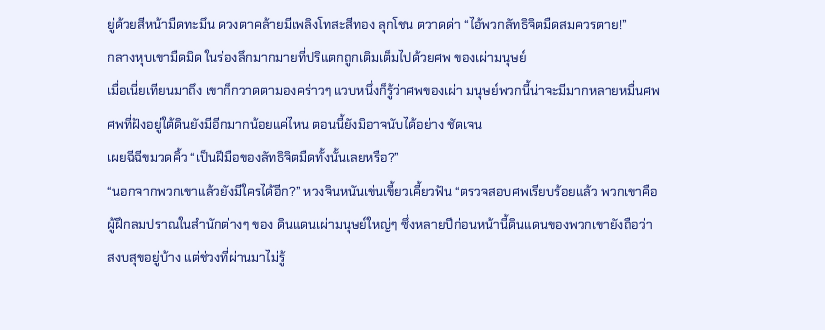ยู่ด้วยสีหน้ามืดทะมึน ดวงตาคล้ายมีเพลิงโทสะสีทอง ลุกโชน ตวาดด่า “ไอ้พวกลัทธิจิตมืดสมควรตาย!”
กลางหุบเขามืดมิด ในร่องลึกมากมายที่ปริแตกถูกเติมเต็มไปด้วยศพ ของเผ่ามนุษย์
เมื่อเนี่ยเทียนมาถึง เขาก็กวาดตามองคร่าวๆ แวบหนึ่งก็รู้ว่าศพของเผ่า มนุษย์พวกนี้น่าจะมีมากหลายหมื่นศพ
ศพที่ฝังอยู่ใต้ดินยังมีอีกมากน้อยแค่ไหน ตอนนี้ยังมิอาจนับได้อย่าง ชัดเจน
เผยฉีฉีขมวดคิ้ว “เป็นฝีมือของลัทธิจิตมืดทั้งนั้นเลยหรือ?”
“นอกจากพวกเขาแล้วยังมีใครได้อีก?” หวงจินหนันเข่นเขี้ยวเคี้ยวฟัน “ตรวจสอบศพเรียบร้อยแล้ว พวกเขาคือผู้ฝึกลมปราณในสำนักต่างๆ ของ ดินแดนเผ่ามนุษย์ใหญ่ๆ ซึ่งหลายปีก่อนหน้านี้ดินแดนของพวกเขายังถือว่า สงบสุขอยู่บ้าง แต่ช่วงที่ผ่านมาไม่รู้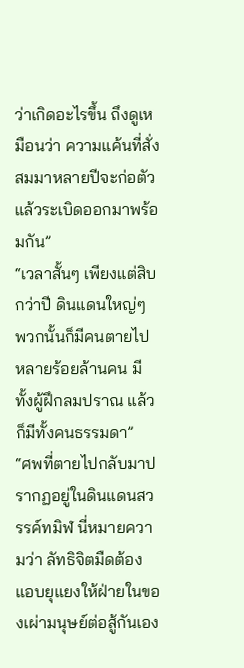ว่าเกิดอะไรขึ้น ถึงดูเหมือนว่า ความแค้นที่สั่งสมมาหลายปีจะก่อตัวแล้วระเบิดออกมาพร้อมกัน”
“เวลาสั้นๆ เพียงแต่สิบกว่าปี ดินแดนใหญ่ๆ พวกนั้นก็มีคนตายไป หลายร้อยล้านคน มีทั้งผู้ฝึกลมปราณ แล้วก็มีทั้งคนธรรมดา”
“ศพที่ตายไปกลับมาปรากฏอยู่ในดินแดนสวรรค์ทมิฬ นี่หมายความว่า ลัทธิจิตมืดต้องแอบยุแยงให้ฝ่ายในของเผ่ามนุษย์ต่อสู้กันเอง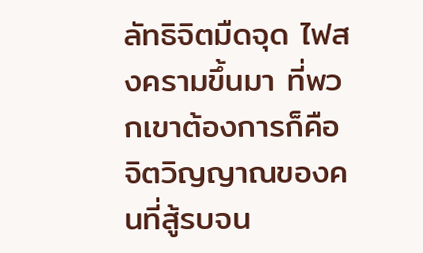ลัทธิจิตมืดจุด ไฟสงครามขึ้นมา ที่พวกเขาต้องการก็คือจิตวิญญาณของคนที่สู้รบจน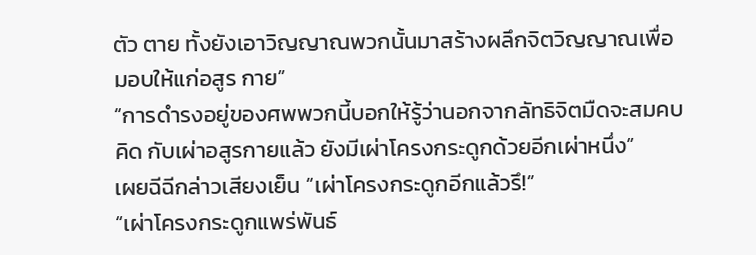ตัว ตาย ทั้งยังเอาวิญญาณพวกนั้นมาสร้างผลึกจิตวิญญาณเพื่อมอบให้แก่อสูร กาย”
“การดำรงอยู่ของศพพวกนี้บอกให้รู้ว่านอกจากลัทธิจิตมืดจะสมคบคิด กับเผ่าอสูรกายแล้ว ยังมีเผ่าโครงกระดูกด้วยอีกเผ่าหนึ่ง”
เผยฉีฉีกล่าวเสียงเย็น “เผ่าโครงกระดูกอีกแล้วรึ!”
“เผ่าโครงกระดูกแพร่พันธ์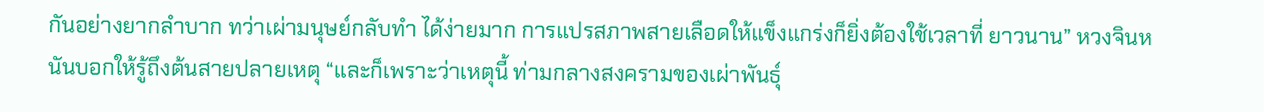กันอย่างยากลำบาก ทว่าเผ่ามนุษย์กลับทำ ได้ง่ายมาก การแปรสภาพสายเลือดให้แข็งแกร่งก็ยิ่งต้องใช้เวลาที่ ยาวนาน” หวงจินหนันบอกให้รู้ถึงต้นสายปลายเหตุ “และก็เพราะว่าเหตุนี้ ท่ามกลางสงครามของเผ่าพันธุ์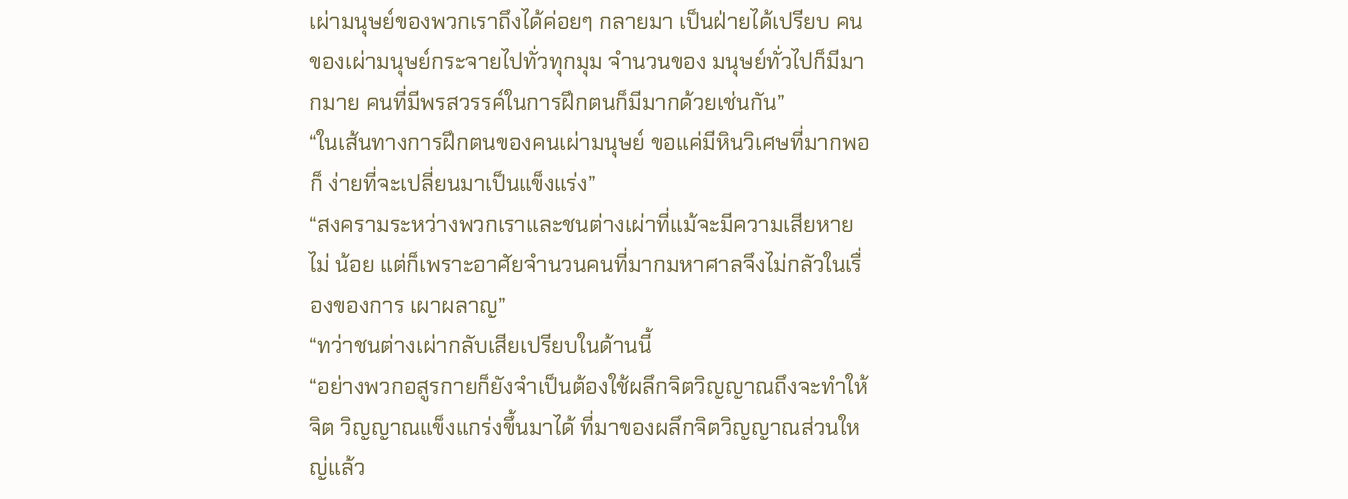เผ่ามนุษย์ของพวกเราถึงได้ค่อยๆ กลายมา เป็นฝ่ายได้เปรียบ คนของเผ่ามนุษย์กระจายไปทั่วทุกมุม จำนวนของ มนุษย์ทั่วไปก็มีมากมาย คนที่มีพรสวรรค์ในการฝึกตนก็มีมากด้วยเช่นกัน”
“ในเส้นทางการฝึกตนของคนเผ่ามนุษย์ ขอแค่มีหินวิเศษที่มากพอ ก็ ง่ายที่จะเปลี่ยนมาเป็นแข็งแร่ง”
“สงครามระหว่างพวกเราและชนต่างเผ่าที่แม้จะมีความเสียหายไม่ น้อย แต่ก็เพราะอาศัยจำนวนคนที่มากมหาศาลจึงไม่กลัวในเรื่องของการ เผาผลาญ”
“ทว่าชนต่างเผ่ากลับเสียเปรียบในด้านนี้
“อย่างพวกอสูรกายก็ยังจำเป็นต้องใช้ผลึกจิตวิญญาณถึงจะทำให้จิต วิญญาณแข็งแกร่งขึ้นมาได้ ที่มาของผลึกจิตวิญญาณส่วนใหญ่แล้ว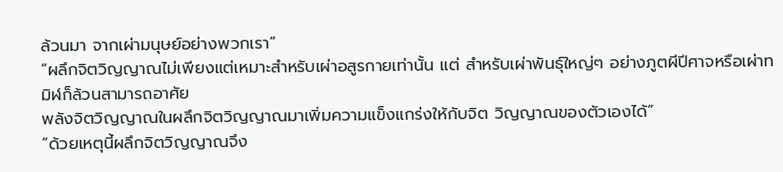ล้วนมา จากเผ่ามนุษย์อย่างพวกเรา”
“ผลึกจิตวิญญาณไม่เพียงแต่เหมาะสำหรับเผ่าอสูรกายเท่านั้น แต่ สำหรับเผ่าพันธุ์ใหญ่ๆ อย่างภูตผีปีศาจหรือเผ่าทมิฬก็ล้วนสามารถอาศัย
พลังจิตวิญญาณในผลึกจิตวิญญาณมาเพิ่มความแข็งแกร่งให้กับจิต วิญญาณของตัวเองได้”
“ด้วยเหตุนี้ผลึกจิตวิญญาณจึง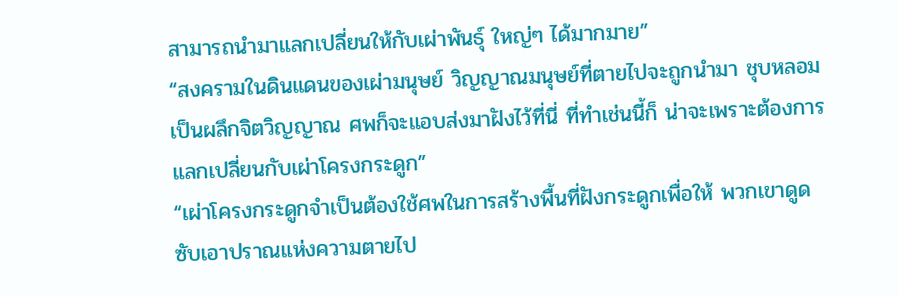สามารถนำมาแลกเปลี่ยนให้กับเผ่าพันธุ์ ใหญ่ๆ ได้มากมาย”
“สงครามในดินแดนของเผ่ามนุษย์ วิญญาณมนุษย์ที่ตายไปจะถูกนำมา ชุบหลอมเป็นผลึกจิตวิญญาณ ศพก็จะแอบส่งมาฝังไว้ที่นี่ ที่ทำเช่นนี้ก็ น่าจะเพราะต้องการแลกเปลี่ยนกับเผ่าโครงกระดูก”
“เผ่าโครงกระดูกจำเป็นต้องใช้ศพในการสร้างพื้นที่ฝังกระดูกเพื่อให้ พวกเขาดูดซับเอาปราณแห่งความตายไป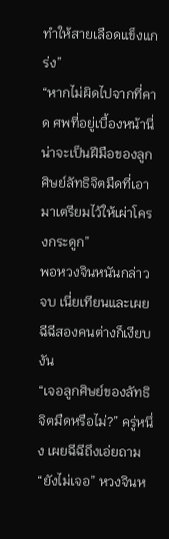ทำให้สายเลือดแข็งแกร่ง”
“หากไม่ผิดไปจากที่คาด ศพที่อยู่เบื้องหน้านี่น่าจะเป็นฝีมือของลูก ศิษย์ลัทธิจิตมืดที่เอามาเตรียมไว้ให้เผ่าโครงกระดูก”
พอหวงจินหนันกล่าวจบ เนี่ยเทียนและเผยฉีฉีสองคนต่างก็เงียบงัน
“เจอลูกศิษย์ของลัทธิจิตมืดหรือไม่?” ครู่หนึ่ง เผยฉีฉีถึงเอ่ยถาม
“ยังไม่เจอ” หวงจินห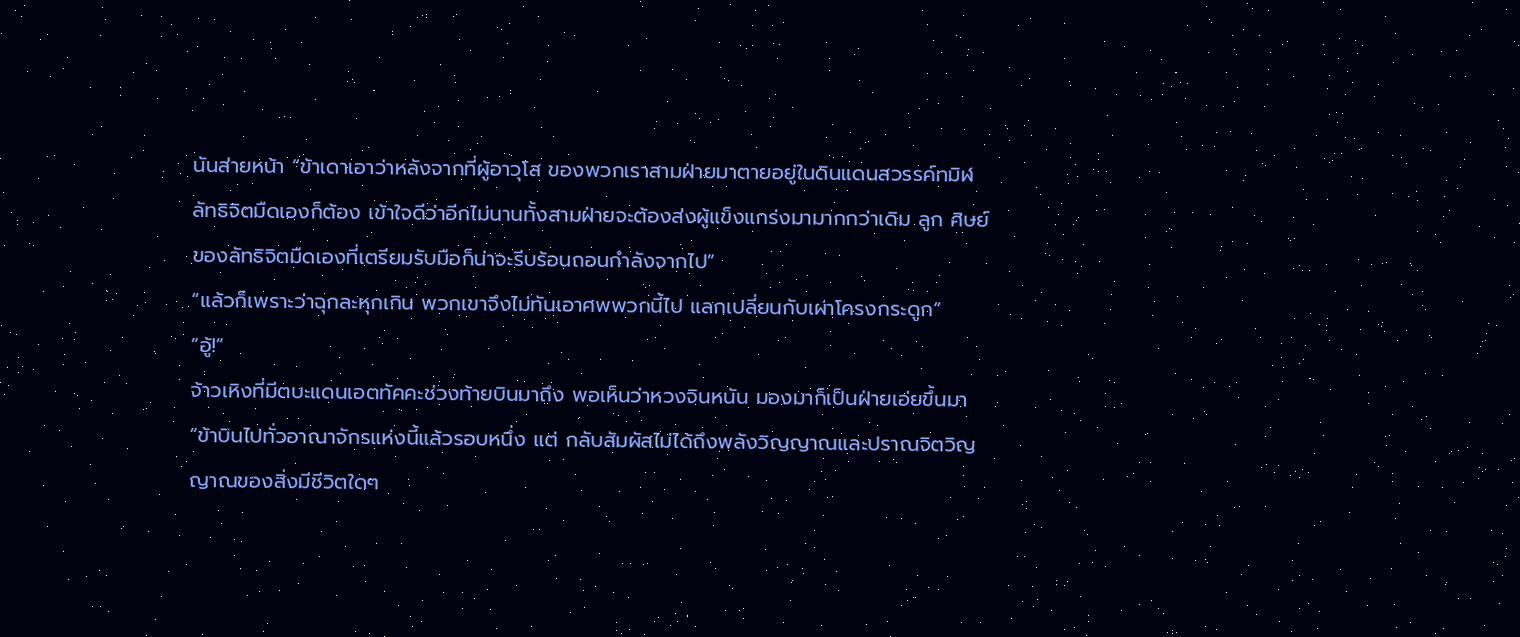นันส่ายหน้า “ข้าเดาเอาว่าหลังจากที่ผู้อาวุโส ของพวกเราสามฝ่ายมาตายอยู่ในดินแดนสวรรค์ทมิฬ ลัทธิจิตมืดเองก็ต้อง เข้าใจดีว่าอีกไม่นานทั้งสามฝ่ายจะต้องส่งผู้แข็งแกร่งมามากกว่าเดิม ลูก ศิษย์ของลัทธิจิตมืดเองที่เตรียมรับมือก็น่าจะรีบร้อนถอนกำลังจากไป”
“แล้วก็เพราะว่าฉุกละหุกเกิน พวกเขาจึงไม่ทันเอาศพพวกนี้ไป แลกเปลี่ยนกับเผ่าโครงกระดูก”
“อู้!”
จ้าวเหิงที่มีตบะแดนเอตทัคคะช่วงท้ายบินมาถึง พอเห็นว่าหวงจินหนัน มองมาก็เป็นฝ่ายเอ่ยขึ้นมา “ข้าบินไปทั่วอาณาจักรแห่งนี้แล้วรอบหนึ่ง แต่ กลับสัมผัสไม่ได้ถึงพลังวิญญาณและปราณจิตวิญญาณของสิ่งมีชีวิตใดๆ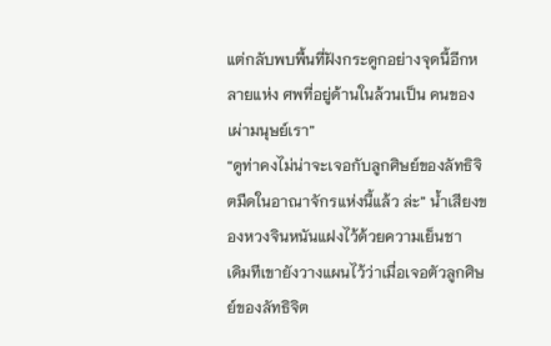แต่กลับพบพื้นที่ฝังกระดูกอย่างจุดนี้อีกหลายแห่ง ศพที่อยู่ด้านในล้วนเป็น คนของเผ่ามนุษย์เรา”
“ดูท่าคงไม่น่าจะเจอกับลูกศิษย์ของลัทธิจิตมืดในอาณาจักรแห่งนี้แล้ว ล่ะ” น้ำเสียงของหวงจินหนันแฝงไว้ด้วยความเย็นชา
เดิมทีเขายังวางแผนไว้ว่าเมื่อเจอตัวลูกศิษย์ของลัทธิจิต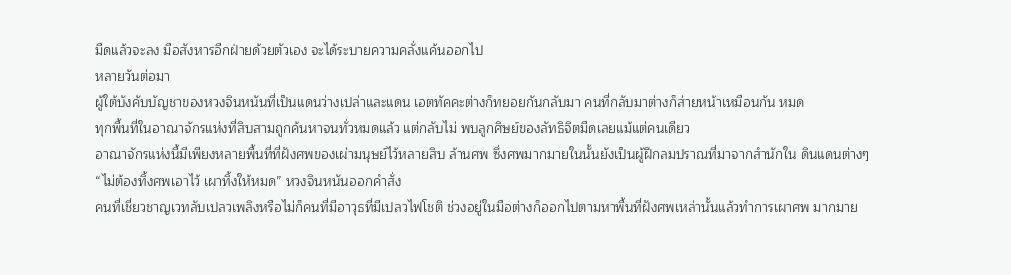มืดแล้วจะลง มือสังหารอีกฝ่ายด้วยตัวเอง จะได้ระบายความคลั่งแค้นออกไป
หลายวันต่อมา
ผู้ใต้บังคับบัญชาของหวงจินหนันที่เป็นแดนว่างเปล่าและแดน เอตทัคคะต่างก็ทยอยกันกลับมา คนที่กลับมาต่างก็ส่ายหน้าเหมือนกัน หมด
ทุกพื้นที่ในอาณาจักรแห่งที่สิบสามถูกค้นหาจนทั่วหมดแล้ว แต่กลับไม่ พบลูกศิษย์ของลัทธิจิตมืดเลยแม้แต่คนเดียว
อาณาจักรแห่งนี้มีเพียงหลายพื้นที่ที่ฝังศพของเผ่ามนุษย์ไว้หลายสิบ ล้านศพ ซึ่งศพมากมายในนั้นยังเป็นผู้ฝึกลมปราณที่มาจากสำนักใน ดินแดนต่างๆ
“ไม่ต้องทิ้งศพเอาไว้ เผาทิ้งให้หมด” หวงจินหนันออกคำสั่ง
คนที่เชี่ยวชาญเวทลับเปลวเพลิงหรือไม่ก็คนที่มีอาวุธที่มีเปลวไฟโชติ ช่วงอยู่ในมือต่างก็ออกไปตามหาพื้นที่ฝังศพเหล่านั้นแล้วทำการเผาศพ มากมาย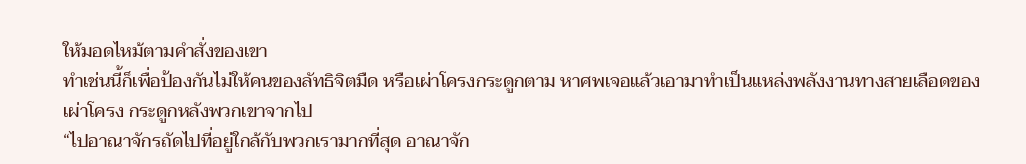ให้มอดไหม้ตามคำสั่งของเขา
ทำเช่นนี้ก็เพื่อป้องกันไม่ให้คนของลัทธิจิตมืด หรือเผ่าโครงกระดูกตาม หาศพเจอแล้วเอามาทำเป็นแหล่งพลังงานทางสายเลือดของเผ่าโครง กระดูกหลังพวกเขาจากไป
“ไปอาณาจักรถัดไปที่อยู่ใกล้กับพวกเรามากที่สุด อาณาจัก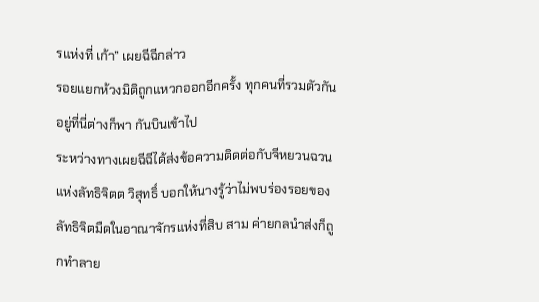รแห่งที่ เก้า” เผยฉีฉีกล่าว
รอยแยกห้วงมิติถูกแหวกออกอีกครั้ง ทุกคนที่รวมตัวกันอยู่ที่นี่ต่างก็พา กันบินเข้าไป
ระหว่างทางเผยฉีฉีได้ส่งข้อความติดต่อกับจีหยวนฉวนแห่งลัทธิจิตต วิสุทธิ์ บอกให้นางรู้ว่าไม่พบร่องรอยของลัทธิจิตมืดในอาณาจักรแห่งที่สิบ สาม ค่ายกลนำส่งก็ถูกทำลาย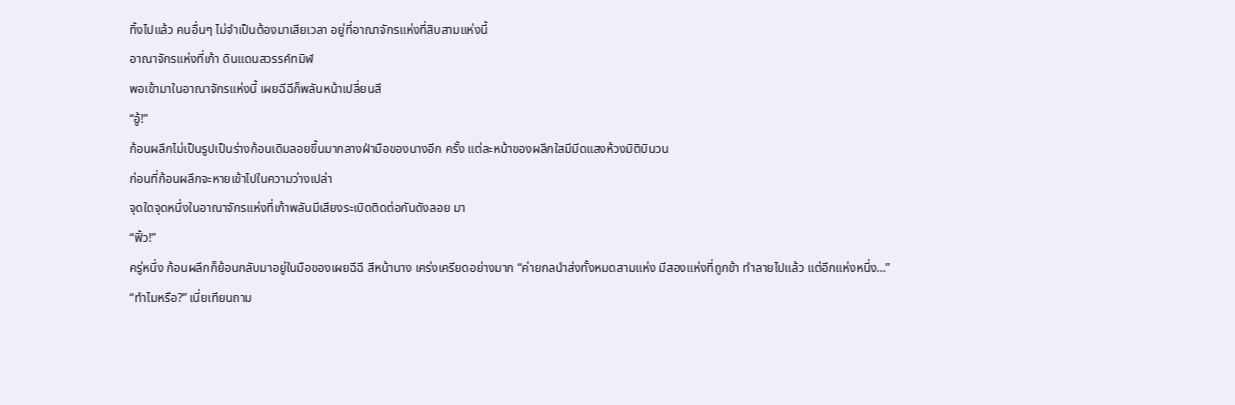ทิ้งไปแล้ว คนอื่นๆ ไม่จำเป็นต้องมาเสียเวลา อยู่ที่อาณาจักรแห่งที่สิบสามแห่งนี้
อาณาจักรแห่งที่เก้า ดินแดนสวรรค์ทมิฬ
พอเข้ามาในอาณาจักรแห่งนี้ เผยฉีฉีก็พลันหน้าเปลี่ยนสี
“อู้!”
ก้อนผลึกไม่เป็นรูปเป็นร่างก้อนเดิมลอยขึ้นมากลางฝ่ามือของนางอีก ครั้ง แต่ละหน้าของผลึกใสมีมีดแสงห้วงมิติบินวน
ก่อนที่ก้อนผลึกจะหายเข้าไปในความว่างเปล่า
จุดใดจุดหนึ่งในอาณาจักรแห่งที่เก้าพลันมีเสียงระเบิดติดต่อกันดังลอย มา
“ฟิ้ว!”
ครู่หนึ่ง ก้อนผลึกก็ย้อนกลับมาอยู่ในมือของเผยฉีฉี สีหน้านาง เคร่งเครียดอย่างมาก “ค่ายกลนำส่งทั้งหมดสามแห่ง มีสองแห่งที่ถูกข้า ทำลายไปแล้ว แต่อีกแห่งหนึ่ง…”
“ทำไมหรือ?” เนี่ยเทียนถาม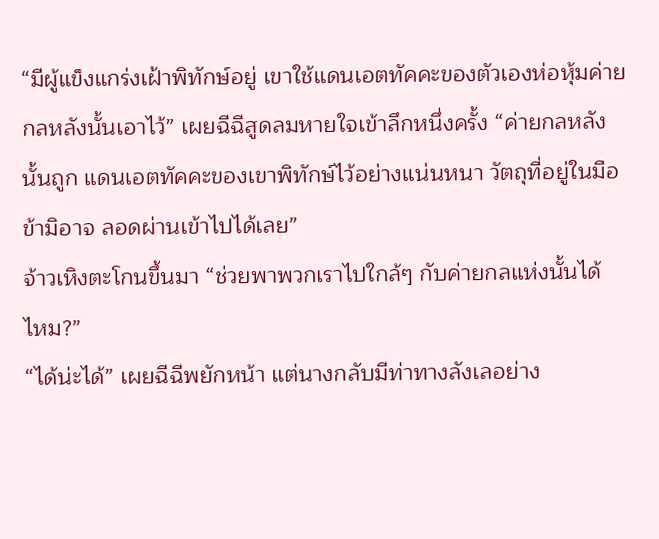“มีผู้แข็งแกร่งเฝ้าพิทักษ์อยู่ เขาใช้แดนเอตทัคคะของตัวเองห่อหุ้มค่าย กลหลังนั้นเอาไว้” เผยฉีฉีสูดลมหายใจเข้าลึกหนึ่งครั้ง “ค่ายกลหลังนั้นถูก แดนเอตทัคคะของเขาพิทักษ์ไว้อย่างแน่นหนา วัตถุที่อยู่ในมือข้ามิอาจ ลอดผ่านเข้าไปได้เลย”
จ้าวเหิงตะโกนขึ้นมา “ช่วยพาพวกเราไปใกล้ๆ กับค่ายกลแห่งนั้นได้ ไหม?”
“ได้น่ะได้” เผยฉีฉีพยักหน้า แต่นางกลับมีท่าทางลังเลอย่าง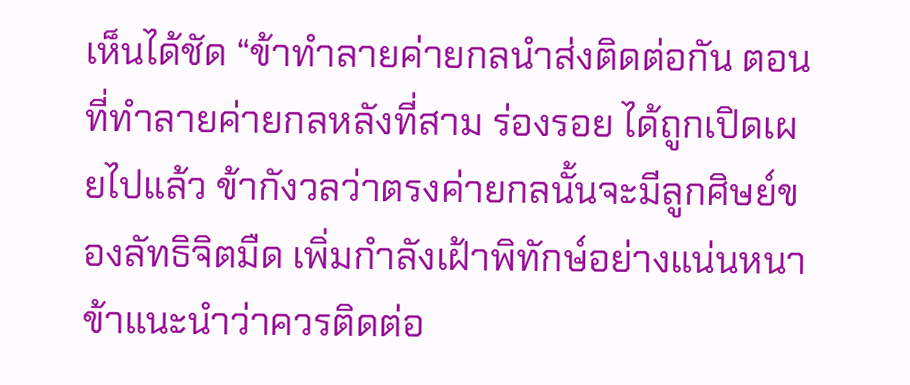เห็นได้ชัด “ข้าทำลายค่ายกลนำส่งติดต่อกัน ตอนที่ทำลายค่ายกลหลังที่สาม ร่องรอย ได้ถูกเปิดเผยไปแล้ว ข้ากังวลว่าตรงค่ายกลนั้นจะมีลูกศิษย์ของลัทธิจิตมืด เพิ่มกำลังเฝ้าพิทักษ์อย่างแน่นหนา ข้าแนะนำว่าควรติดต่อ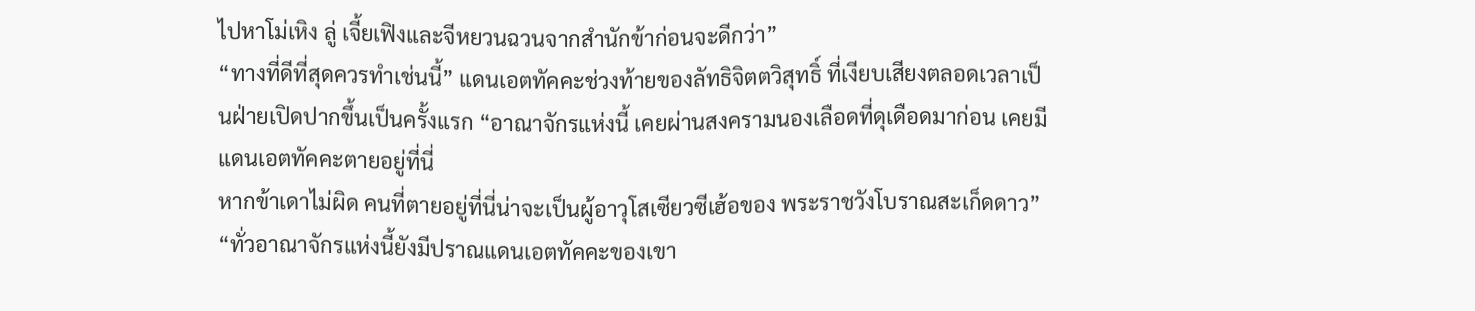ไปหาโม่เหิง ลู่ เจี้ยเฟิงและจีหยวนฉวนจากสำนักข้าก่อนจะดีกว่า”
“ทางที่ดีที่สุดควรทำเช่นนี้” แดนเอตทัคคะช่วงท้ายของลัทธิจิตตวิสุทธิ์ ที่เงียบเสียงตลอดเวลาเป็นฝ่ายเปิดปากขึ้นเป็นครั้งแรก “อาณาจักรแห่งนี้ เคยผ่านสงครามนองเลือดที่ดุเดือดมาก่อน เคยมีแดนเอตทัคคะตายอยู่ที่นี่
หากข้าเดาไม่ผิด คนที่ตายอยู่ที่นี่น่าจะเป็นผู้อาวุโสเซียวซีเฮ้อของ พระราชวังโบราณสะเก็ดดาว”
“ทั่วอาณาจักรแห่งนี้ยังมีปราณแดนเอตทัคคะของเขา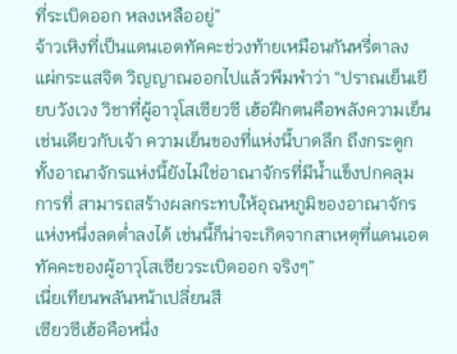ที่ระเบิดออก หลงเหลืออยู่”
จ้าวเหิงที่เป็นแดนเอตทัคคะช่วงท้ายเหมือนกันหรี่ตาลง แผ่กระแสจิต วิญญาณออกไปแล้วพึมพำว่า “ปราณเย็นเยียบวังเวง วิชาที่ผู้อาวุโสเซียวซี เฮ้อฝึกตนคือพลังความเย็นเช่นเดียวกับเจ้า ความเย็นของที่แห่งนี้บาดลึก ถึงกระดูก ทั้งอาณาจักรแห่งนี้ยังไม่ใช่อาณาจักรที่มีน้ำแข็งปกคลุม การที่ สามารถสร้างผลกระทบให้อุณหภูมิของอาณาจักรแห่งหนึ่งลดต่ำลงได้ เช่นนี้ก็น่าจะเกิดจากสาเหตุที่แดนเอตทัคคะของผู้อาวุโสเซียวระเบิดออก จริงๆ”
เนี่ยเทียนพลันหน้าเปลี่ยนสี
เซียวซีเฮ้อคือหนึ่ง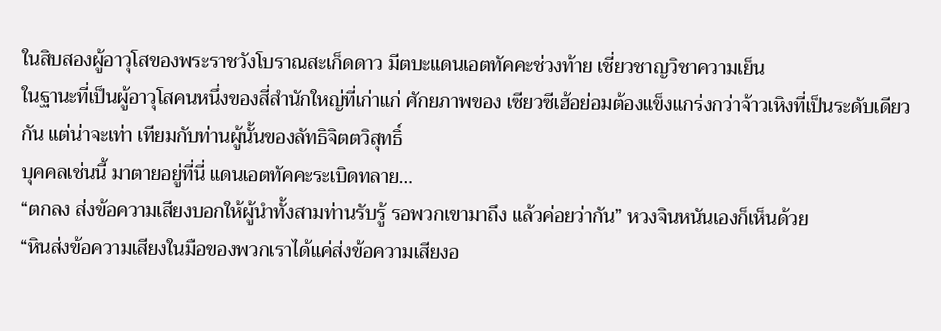ในสิบสองผู้อาวุโสของพระราชวังโบราณสะเก็ดดาว มีตบะแดนเอตทัคคะช่วงท้าย เชี่ยวชาญวิชาความเย็น
ในฐานะที่เป็นผู้อาวุโสคนหนึ่งของสี่สำนักใหญ่ที่เก่าแก่ ศักยภาพของ เซียวซีเฮ้อย่อมต้องแข็งแกร่งกว่าจ้าวเหิงที่เป็นระดับเดียวกัน แต่น่าจะเท่า เทียมกับท่านผู้นั้นของลัทธิจิตตวิสุทธิ์
บุคคลเช่นนี้ มาตายอยู่ที่นี่ แดนเอตทัคคะระเบิดทลาย…
“ตกลง ส่งข้อความเสียงบอกให้ผู้นำทั้งสามท่านรับรู้ รอพวกเขามาถึง แล้วค่อยว่ากัน” หวงจินหนันเองก็เห็นด้วย
“หินส่งข้อความเสียงในมือของพวกเราได้แค่ส่งข้อความเสียงอ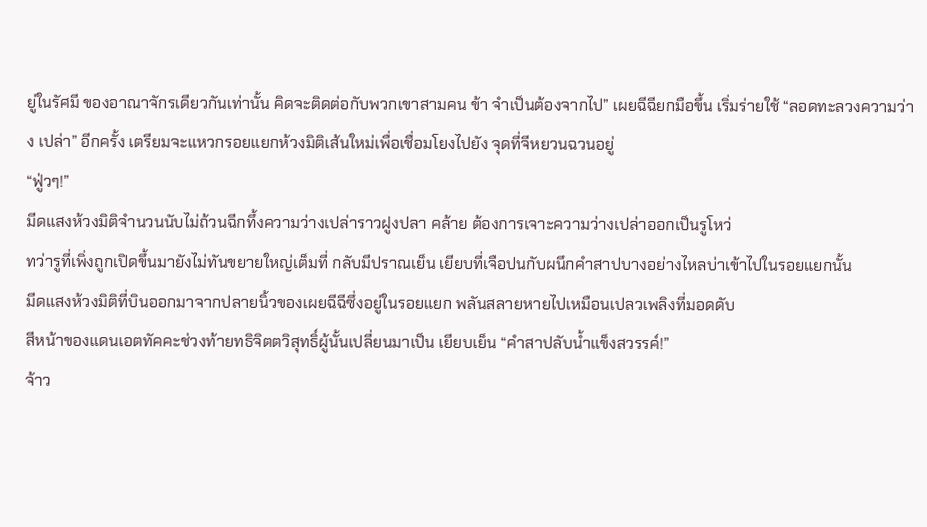ยู่ในรัศมี ของอาณาจักรเดียวกันเท่านั้น คิดจะติดต่อกับพวกเขาสามคน ข้า จำเป็นต้องจากไป” เผยฉีฉียกมือขึ้น เริ่มร่ายใช้ “ลอดทะลวงความว่าง เปล่า” อีกครั้ง เตรียมจะแหวกรอยแยกห้วงมิติเส้นใหม่เพื่อเชื่อมโยงไปยัง จุดที่จีหยวนฉวนอยู่
“ฟู่วๆ!”
มีดแสงห้วงมิติจำนวนนับไม่ถ้วนฉีกทึ้งความว่างเปล่าราวฝูงปลา คล้าย ต้องการเจาะความว่างเปล่าออกเป็นรูโหว่
ทว่ารูที่เพิ่งถูกเปิดขึ้นมายังไม่ทันขยายใหญ่เต็มที่ กลับมีปราณเย็น เยียบที่เจือปนกับผนึกคำสาปบางอย่างไหลบ่าเข้าไปในรอยแยกนั้น
มีดแสงห้วงมิติที่บินออกมาจากปลายนิ้วของเผยฉีฉีซึ่งอยู่ในรอยแยก พลันสลายหายไปเหมือนเปลวเพลิงที่มอดดับ
สีหน้าของแดนเอตทัคคะช่วงท้ายทธิจิตตวิสุทธิ์ผู้นั้นเปลี่ยนมาเป็น เยียบเย็น “คำสาปลับน้ำแข็งสวรรค์!”
จ้าว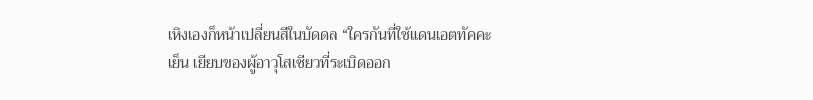เหิงเองก็หน้าเปลี่ยนสีในบัดดล “ใครกันที่ใช้แดนเอตทัคคะเย็น เยียบของผู้อาวุโสเซียวที่ระเบิดออก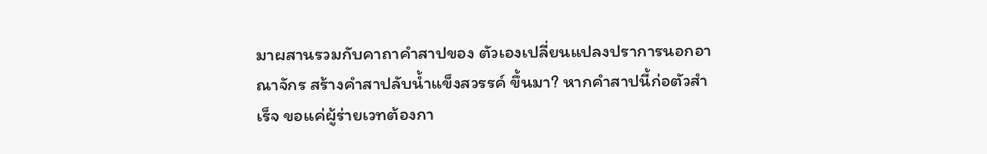มาผสานรวมกับคาถาคำสาปของ ตัวเองเปลี่ยนแปลงปราการนอกอาณาจักร สร้างคำสาปลับน้ำแข็งสวรรค์ ขึ้นมา? หากคำสาปนี้ก่อตัวสำเร็จ ขอแค่ผู้ร่ายเวทต้องกา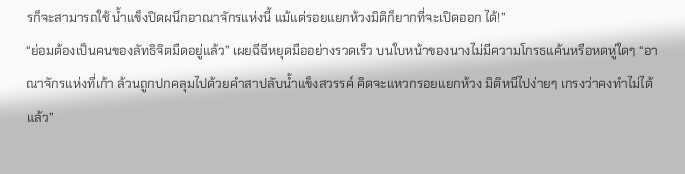รก็จะสามารถใช้ น้ำแข็งปิดผนึกอาณาจักรแห่งนี้ แม้แต่รอยแยกห้วงมิติก็ยากที่จะเปิดออก ได้!”
“ย่อมต้องเป็นคนของลัทธิจิตมืดอยู่แล้ว” เผยฉีฉีหยุดมืออย่างรวดเร็ว บนใบหน้าของนางไม่มีความโกรธแค้นหรือหดหู่ใดๆ “อาณาจักรแห่งที่เก้า ล้วนถูกปกคลุมไปด้วยคำสาปลับน้ำแข็งสวรรค์ คิดจะแหวกรอยแยกห้วง มิติหนีไปง่ายๆ เกรงว่าคงทำไม่ได้แล้ว”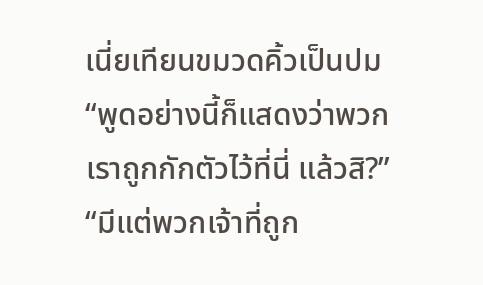เนี่ยเทียนขมวดคิ้วเป็นปม “พูดอย่างนี้ก็แสดงว่าพวกเราถูกกักตัวไว้ที่นี่ แล้วสิ?”
“มีแต่พวกเจ้าที่ถูก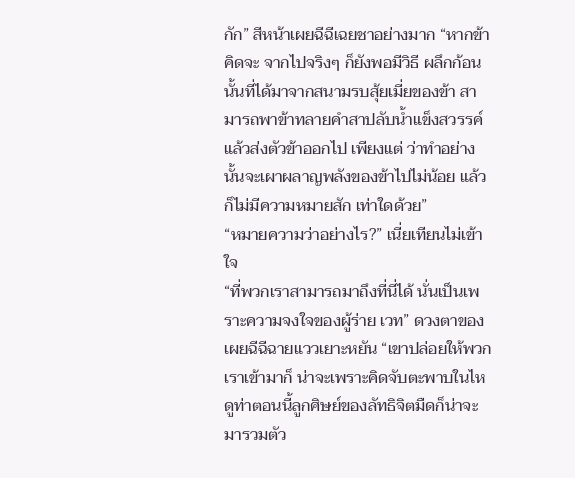กัก” สีหน้าเผยฉีฉีเฉยชาอย่างมาก “หากข้าคิดจะ จากไปจริงๆ ก็ยังพอมีวิธี ผลึกก้อนนั้นที่ได้มาจากสนามรบสุ้ยเมี่ยของข้า สามารถพาข้าทลายคำสาปลับน้ำแข็งสวรรค์แล้วส่งตัวข้าออกไป เพียงแต่ ว่าทำอย่างนั้นจะเผาผลาญพลังของข้าไปไม่น้อย แล้วก็ไม่มีความหมายสัก เท่าใดด้วย”
“หมายความว่าอย่างไร?” เนี่ยเทียนไม่เข้าใจ
“ที่พวกเราสามารถมาถึงที่นี่ได้ นั่นเป็นเพราะความจงใจของผู้ร่าย เวท” ดวงตาของเผยฉีฉีฉายแววเยาะหยัน “เขาปล่อยให้พวกเราเข้ามาก็ น่าจะเพราะคิดจับตะพาบในไห ดูท่าตอนนี้ลูกศิษย์ของลัทธิจิตมืดก็น่าจะ มารวมตัว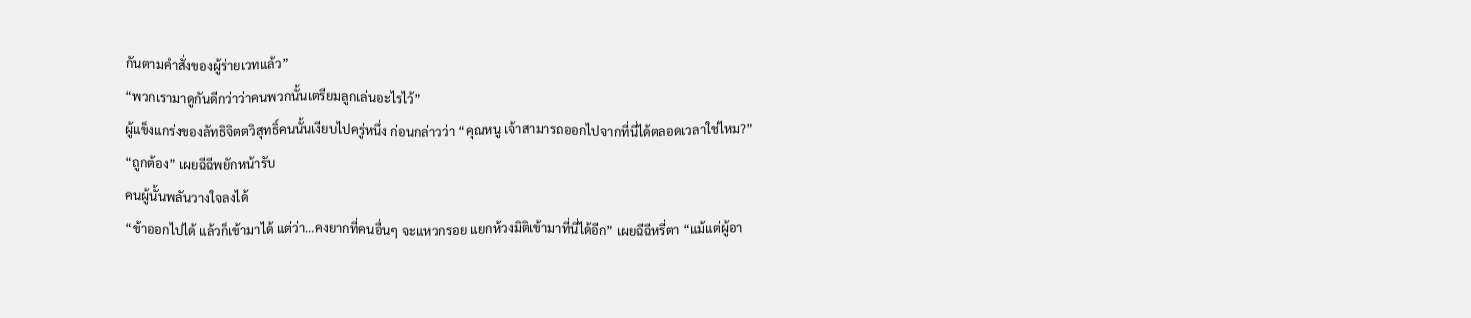กันตามคำสั่งของผู้ร่ายเวทแล้ว”
“พวกเรามาดูกันดีกว่าว่าคนพวกนั้นเตรียมลูกเล่นอะไรไว้”
ผู้แข็งแกร่งของลัทธิจิตตวิสุทธิ์คนนั้นเงียบไปครู่หนึ่ง ก่อนกล่าวว่า “คุณหนู เจ้าสามารถออกไปจากที่นี่ได้ตลอดเวลาใช่ไหม?”
“ถูกต้อง” เผยฉีฉีพยักหน้ารับ
คนผู้นั้นพลันวางใจลงได้
“ข้าออกไปได้ แล้วก็เข้ามาได้ แต่ว่า…คงยากที่คนอื่นๆ จะแหวกรอย แยกห้วงมิติเข้ามาที่นี่ได้อีก” เผยฉีฉีหรี่ตา “แม้แต่ผู้อา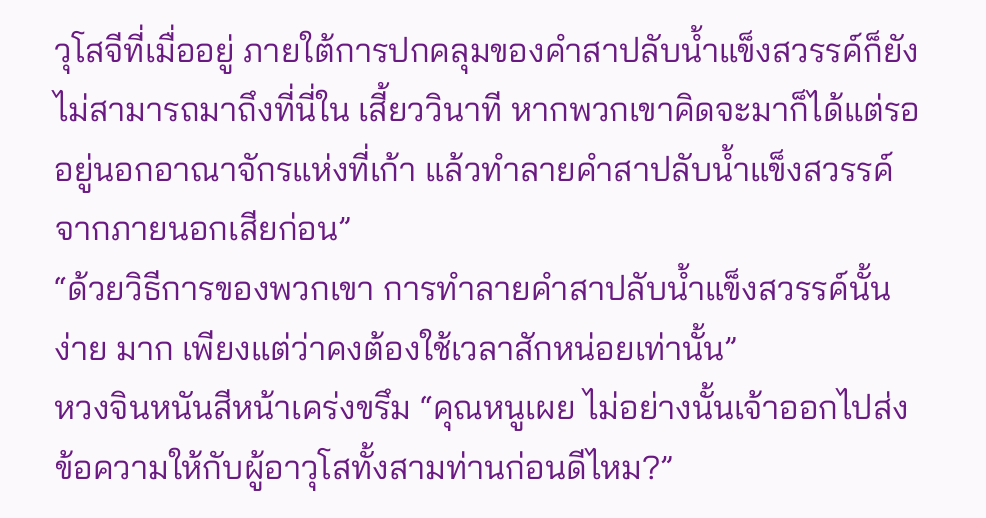วุโสจีที่เมื่ออยู่ ภายใต้การปกคลุมของคำสาปลับน้ำแข็งสวรรค์ก็ยังไม่สามารถมาถึงที่นี่ใน เสี้ยววินาที หากพวกเขาคิดจะมาก็ได้แต่รออยู่นอกอาณาจักรแห่งที่เก้า แล้วทำลายคำสาปลับน้ำแข็งสวรรค์จากภายนอกเสียก่อน”
“ด้วยวิธีการของพวกเขา การทำลายคำสาปลับน้ำแข็งสวรรค์นั้นง่าย มาก เพียงแต่ว่าคงต้องใช้เวลาสักหน่อยเท่านั้น”
หวงจินหนันสีหน้าเคร่งขรึม “คุณหนูเผย ไม่อย่างนั้นเจ้าออกไปส่ง ข้อความให้กับผู้อาวุโสทั้งสามท่านก่อนดีไหม?”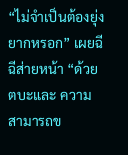“ไม่จำเป็นต้องยุ่งยากหรอก” เผยฉีฉีส่ายหน้า “ด้วยตบะและ ความสามารถข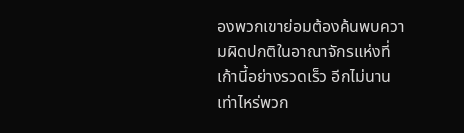องพวกเขาย่อมต้องค้นพบความผิดปกติในอาณาจักรแห่งที่ เก้านี้อย่างรวดเร็ว อีกไม่นานเท่าไหร่พวก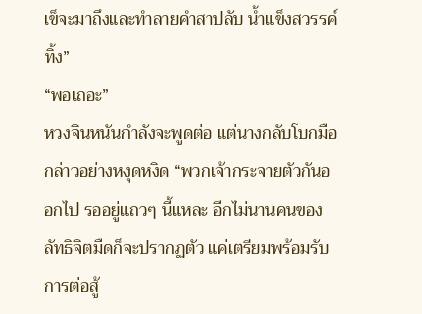เข็จะมาถึงและทำลายคำสาปลับ น้ำแข็งสวรรค์ทิ้ง”
“พอเถอะ”
หวงจินหนันกำลังจะพูดต่อ แต่นางกลับโบกมือ กล่าวอย่างหงุดหงิด “พวกเจ้ากระจายตัวกันออกไป รออยู่แถวๆ นี้แหละ อีกไม่นานคนของ ลัทธิจิตมืดก็จะปรากฏตัว แค่เตรียมพร้อมรับการต่อสู้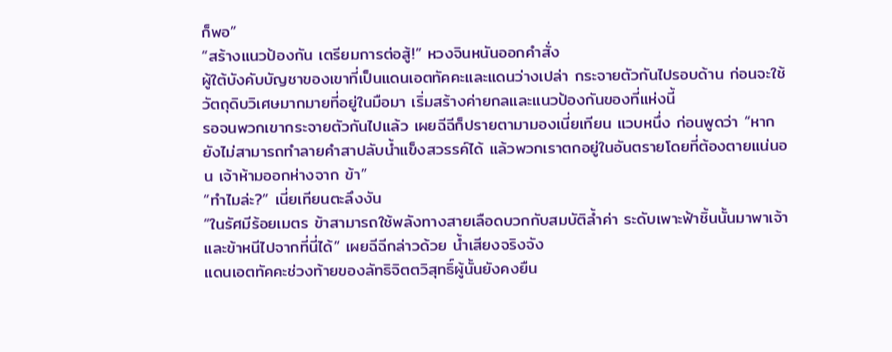ก็พอ”
“สร้างแนวป้องกัน เตรียมการต่อสู้!” หวงจินหนันออกคำสั่ง
ผู้ใต้บังคับบัญชาของเขาที่เป็นแดนเอตทัคคะและแดนว่างเปล่า กระจายตัวกันไปรอบด้าน ก่อนจะใช้วัตถุดิบวิเศษมากมายที่อยู่ในมือมา เริ่มสร้างค่ายกลและแนวป้องกันของที่แห่งนี้
รอจนพวกเขากระจายตัวกันไปแล้ว เผยฉีฉีก็ปรายตามามองเนี่ยเทียน แวบหนึ่ง ก่อนพูดว่า “หากยังไม่สามารถทำลายคำสาปลับน้ำแข็งสวรรค์ได้ แล้วพวกเราตกอยู่ในอันตรายโดยที่ต้องตายแน่นอน เจ้าห้ามออกห่างจาก ข้า”
“ทำไมล่ะ?” เนี่ยเทียนตะลึงงัน
“ในรัศมีร้อยเมตร ข้าสามารถใช้พลังทางสายเลือดบวกกับสมบัติล้ำค่า ระดับเพาะฟ้าชิ้นนั้นมาพาเจ้าและข้าหนีไปจากที่นี่ได้” เผยฉีฉีกล่าวด้วย น้ำเสียงจริงจัง
แดนเอตทัคคะช่วงท้ายของลัทธิจิตตวิสุทธิ์ผู้นั้นยังคงยืน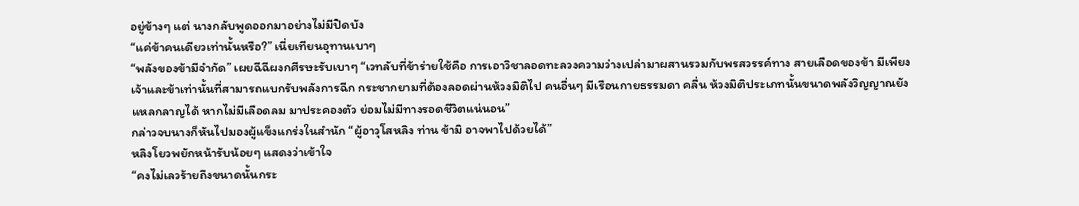อยู่ข้างๆ แต่ นางกลับพูดออกมาอย่างไม่มีปิดบัง
“แค่ข้าคนเดียวเท่านั้นหรือ?” เนี่ยเทียนอุทานเบาๆ
“พลังของข้ามีจำกัด” เผยฉีฉีผงกศีรษะรับเบาๆ “เวทลับที่ข้าร่ายใช้คือ การเอาวิชาลอดทะลวงความว่างเปล่ามาผสานรวมกับพรสวรรค์ทาง สายเลือดของข้า มีเพียงเจ้าและข้าเท่านั้นที่สามารถแบกรับพลังการฉีก กระชากยามที่ต้องลอดผ่านห้วงมิติไป คนอื่นๆ มีเรือนกายธรรมดา คลื่น ห้วงมิติประเภทนั้นขนาดพลังวิญญาณยังแหลกลาญได้ หากไม่มีเลือดลม มาประคองตัว ย่อมไม่มีทางรอดชีวิตแน่นอน”
กล่าวจบนางก็หันไปมองผู้แข็งแกร่งในสำนัก “ผู้อาวุโสหลิง ท่าน ข้ามิ อาจพาไปด้วยได้”
หลิงโยวพยักหน้ารับน้อยๆ แสดงว่าเข้าใจ
“คงไม่เลวร้ายถึงขนาดนั้นกระ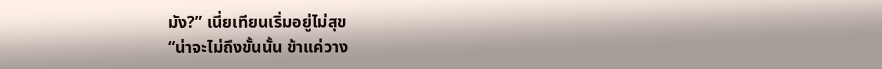มัง?” เนี่ยเทียนเริ่มอยู่ไม่สุข
“น่าจะไม่ถึงขั้นนั้น ข้าแค่วาง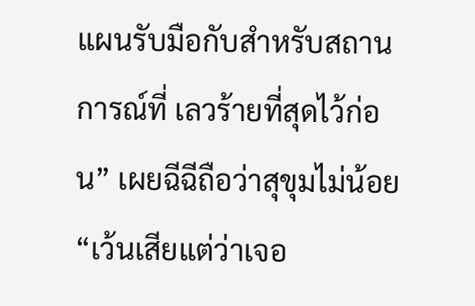แผนรับมือกับสำหรับสถานการณ์ที่ เลวร้ายที่สุดไว้ก่อน” เผยฉีฉีถือว่าสุขุมไม่น้อย “เว้นเสียแต่ว่าเจอ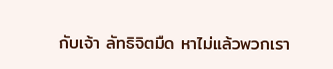กับเจ้า ลัทธิจิตมืด หาไม่แล้วพวกเรา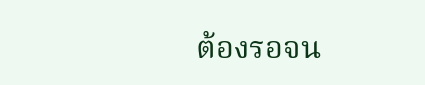ต้องรอจน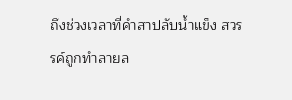ถึงช่วงเวลาที่คำสาปลับน้ำแข็ง สวรรค์ถูกทำลายล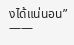งได้แน่นอน”
——